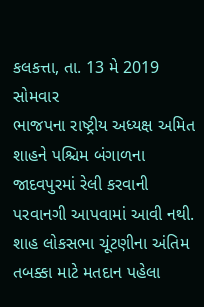કલકત્તા, તા. 13 મે 2019 સોમવાર
ભાજપના રાષ્ટ્રીય અધ્યક્ષ અમિત શાહને પશ્ચિમ બંગાળના જાદવપુરમાં રેલી કરવાની પરવાનગી આપવામાં આવી નથી. શાહ લોકસભા ચૂંટણીના અંતિમ તબક્કા માટે મતદાન પહેલા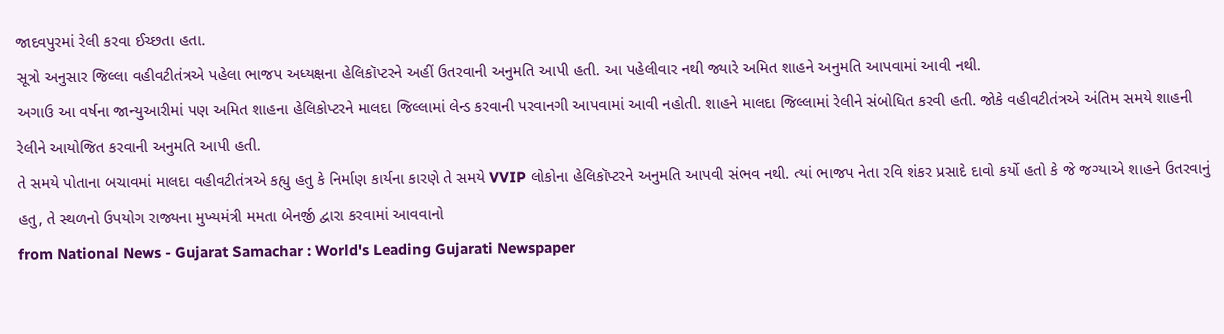જાદવપુરમાં રેલી કરવા ઈચ્છતા હતા.
સૂત્રો અનુસાર જિલ્લા વહીવટીતંત્રએ પહેલા ભાજપ અધ્યક્ષના હેલિકૉપ્ટરને અહીં ઉતરવાની અનુમતિ આપી હતી. આ પહેલીવાર નથી જ્યારે અમિત શાહને અનુમતિ આપવામાં આવી નથી.
અગાઉ આ વર્ષના જાન્યુઆરીમાં પણ અમિત શાહના હેલિકોપ્ટરને માલદા જિલ્લામાં લેન્ડ કરવાની પરવાનગી આપવામાં આવી નહોતી. શાહને માલદા જિલ્લામાં રેલીને સંબોધિત કરવી હતી. જોકે વહીવટીતંત્રએ અંતિમ સમયે શાહની રેલીને આયોજિત કરવાની અનુમતિ આપી હતી.
તે સમયે પોતાના બચાવમાં માલદા વહીવટીતંત્રએ કહ્યુ હતુ કે નિર્માણ કાર્યના કારણે તે સમયે VVIP લોકોના હેલિકૉપ્ટરને અનુમતિ આપવી સંભવ નથી. ત્યાં ભાજપ નેતા રવિ શંકર પ્રસાદે દાવો કર્યો હતો કે જે જગ્યાએ શાહને ઉતરવાનું હતુ, તે સ્થળનો ઉપયોગ રાજ્યના મુખ્યમંત્રી મમતા બેનર્જી દ્વારા કરવામાં આવવાનો
from National News - Gujarat Samachar : World's Leading Gujarati Newspaper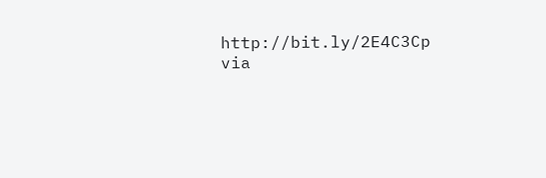http://bit.ly/2E4C3Cp
via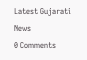Latest Gujarati News
0 Comments